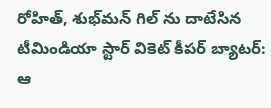రోహిత్, శుభ్‌మన్ గిల్ ను దాటేసిన టీమిండియా స్టార్ వికెట్ కీపర్ బ్యాటర్: ఆ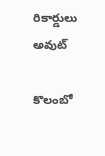రికార్డులు అవుట్

కొలంబో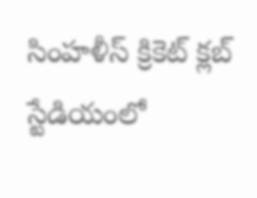సింహళీస్ క్రికెట్ క్లబ్ స్టేడియంలో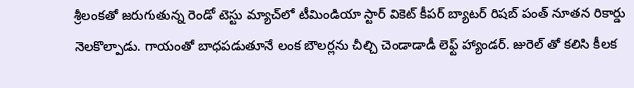శ్రీలంకతో జరుగుతున్న రెండో టెస్టు మ్యాచ్‌లో టీమిండియా స్టార్ వికెట్ కీపర్ బ్యాటర్ రిషబ్ పంత్ నూతన రికార్డు నెలకొల్పాడు. గాయంతో బాధపడుతూనే లంక బౌలర్లను చీల్చి చెండాడాడీ లెఫ్ట్ హ్యాండర్. జురెల్ తో కలిసి కీలక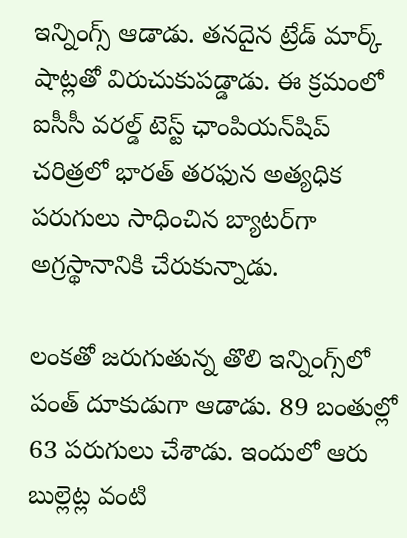ఇన్నింగ్స్ ఆడాడు. తనదైన ట్రేడ్ మార్క్ షాట్లతో విరుచుకుపడ్డాడు. ఈ క్రమంలో ఐసీసీ వరల్డ్ టెస్ట్ ఛాంపియన్‌షిప్ చరిత్రలో భారత్ తరఫున అత్యధిక పరుగులు సాధించిన బ్యాటర్‌గా అగ్రస్థానానికి చేరుకున్నాడు.

లంకతో జరుగుతున్న తొలి ఇన్నింగ్స్‌లో పంత్ దూకుడుగా ఆడాడు. 89 బంతుల్లో 63 పరుగులు చేశాడు. ఇందులో ఆరు బుల్లెట్ల వంటి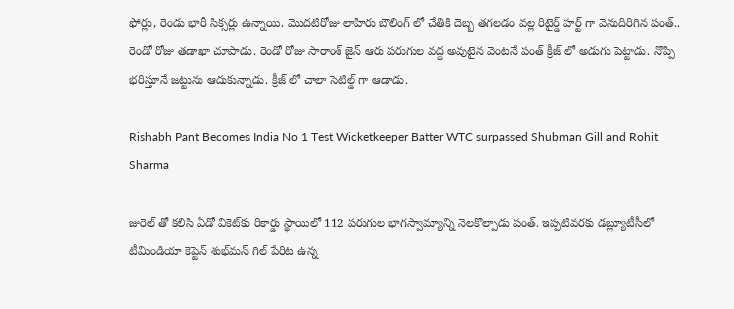ఫోర్లు, రెండు భారీ సిక్సర్లు ఉన్నాయి. మొదటిరోజు లాహిరు బౌలింగ్ లో చేతికి దెబ్బ తగలడం వల్ల రిటైర్డ్ హర్ట్ గా వెనుదిరిగిన పంత్.. రెండో రోజు తడాఖా చూపాడు. రెండో రోజు సారాంశ్ జైన్ ఆరు పరుగుల వద్ద అవుటైన వెంటనే పంత్ క్రీజ్ లో అడుగు పెట్టాడు. నొప్పి భరిస్తూనే జట్టును ఆదుకున్నాడు. క్రీజ్ లో చాలా సెటిల్డ్ గా ఆడాడు.

Rishabh Pant Becomes India No 1 Test Wicketkeeper Batter WTC surpassed Shubman Gill and Rohit Sharma

జురెల్ తో కలిసి ఏడో వికెట్‌కు రికార్డు స్థాయిలో 112 పరుగుల భాగస్వామ్యాన్ని నెలకొల్పాడు పంత్. ఇప్పటివరకు డబ్ల్యూటీసీలో టీమిండియా కెప్టెన్ శుభ్‌మన్ గిల్ పేరిట ఉన్న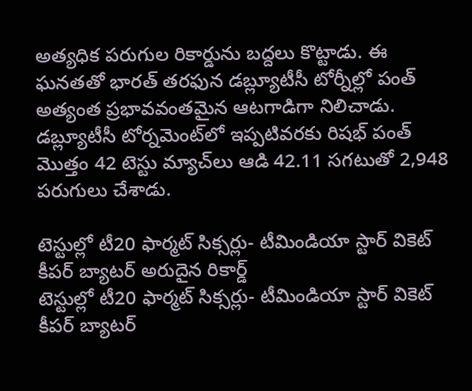అత్యధిక పరుగుల రికార్డును బద్దలు కొట్టాడు. ఈ ఘనతతో భారత్ తరఫున డబ్ల్యూటీసీ టోర్నీల్లో పంత్ అత్యంత ప్రభావవంతమైన ఆటగాడిగా నిలిచాడు. డబ్ల్యూటీసీ టోర్నమెంట్‌లో ఇప్పటివరకు రిషభ్ పంత్ మొత్తం 42 టెస్టు మ్యాచ్‌లు ఆడి 42.11 సగటుతో 2,948 పరుగులు చేశాడు.

టెస్టుల్లో టీ20 ఫార్మట్ సిక్సర్లు- టీమిండియా స్టార్ వికెట్ కీపర్ బ్యాటర్ అరుదైన రికార్డ్
టెస్టుల్లో టీ20 ఫార్మట్ సిక్సర్లు- టీమిండియా స్టార్ వికెట్ కీపర్ బ్యాటర్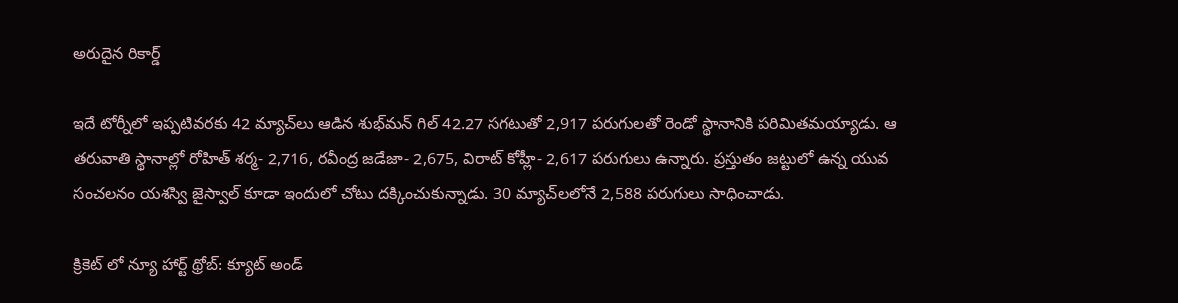అరుదైన రికార్డ్

ఇదే టోర్నీలో ఇప్పటివరకు 42 మ్యాచ్‌లు ఆడిన శుభ్‌మన్ గిల్ 42.27 సగటుతో 2,917 పరుగులతో రెండో స్థానానికి పరిమితమయ్యాడు. ఆ తరువాతి స్థానాల్లో రోహిత్ శర్మ- 2,716, రవీంద్ర జడేజా- 2,675, విరాట్ కోహ్లీ- 2,617 పరుగులు ఉన్నారు. ప్రస్తుతం జట్టులో ఉన్న యువ సంచలనం యశస్వి జైస్వాల్ కూడా ఇందులో చోటు దక్కించుకున్నాడు. 30 మ్యాచ్‌లలోనే 2,588 పరుగులు సాధించాడు.

క్రికెట్ లో న్యూ హార్ట్ థ్రోబ్: క్యూట్ అండ్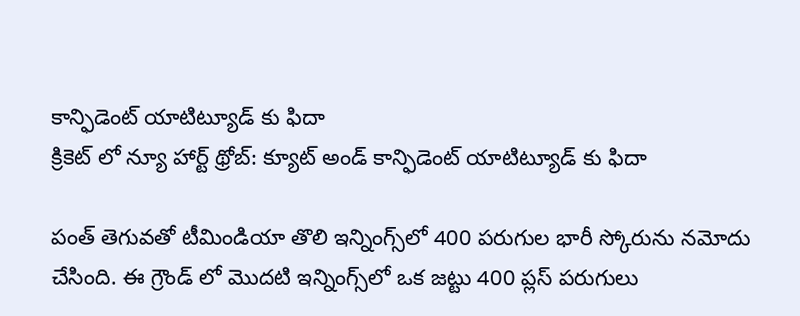కాన్ఫిడెంట్ యాటిట్యూడ్‌ కు ఫిదా
క్రికెట్ లో న్యూ హార్ట్ థ్రోబ్: క్యూట్ అండ్ కాన్ఫిడెంట్ యాటిట్యూడ్‌ కు ఫిదా

పంత్ తెగువతో టీమిండియా తొలి ఇన్నింగ్స్‌లో 400 పరుగుల భారీ స్కోరును నమోదు చేసింది. ఈ గ్రౌండ్ లో మొదటి ఇన్నింగ్స్‌లో ఒక జట్టు 400 ప్లస్ పరుగులు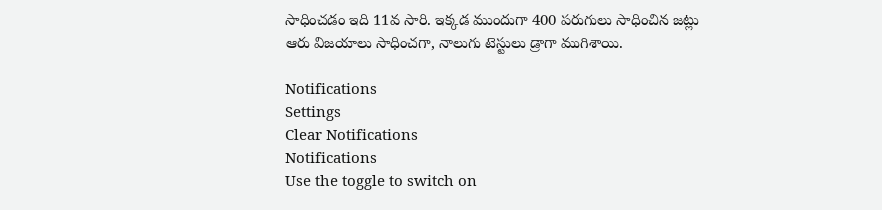సాధించడం ఇది 11వ సారి. ఇక్కడ ముందుగా 400 పరుగులు సాధించిన జట్లు ఆరు విజయాలు సాధించగా, నాలుగు టెస్టులు డ్రాగా ముగిశాయి.

Notifications
Settings
Clear Notifications
Notifications
Use the toggle to switch on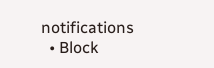notifications
  • Block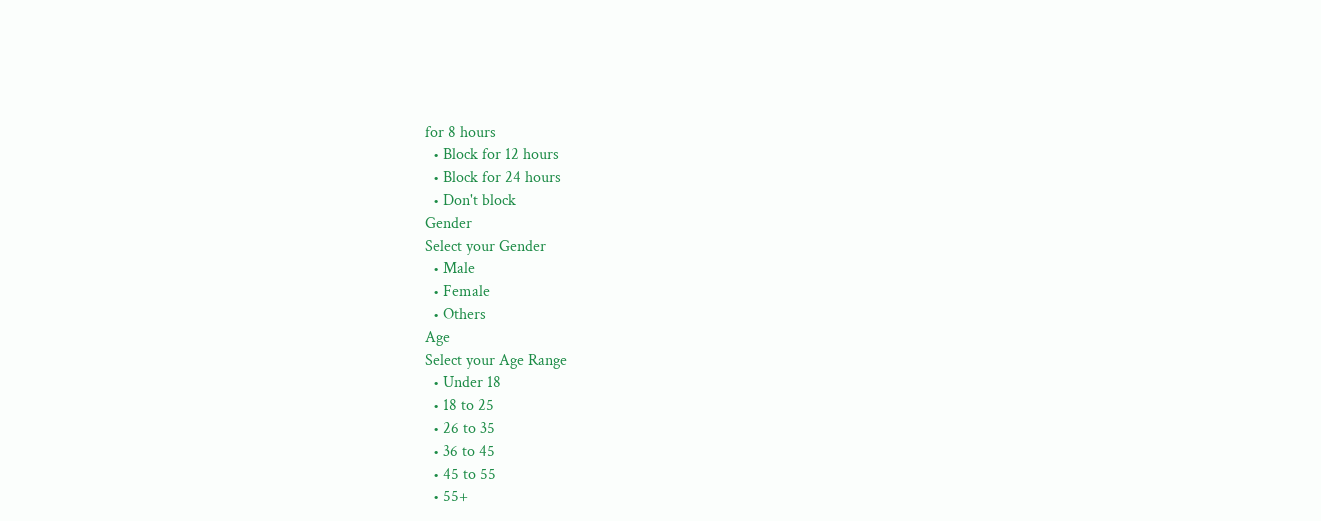for 8 hours
  • Block for 12 hours
  • Block for 24 hours
  • Don't block
Gender
Select your Gender
  • Male
  • Female
  • Others
Age
Select your Age Range
  • Under 18
  • 18 to 25
  • 26 to 35
  • 36 to 45
  • 45 to 55
  • 55+